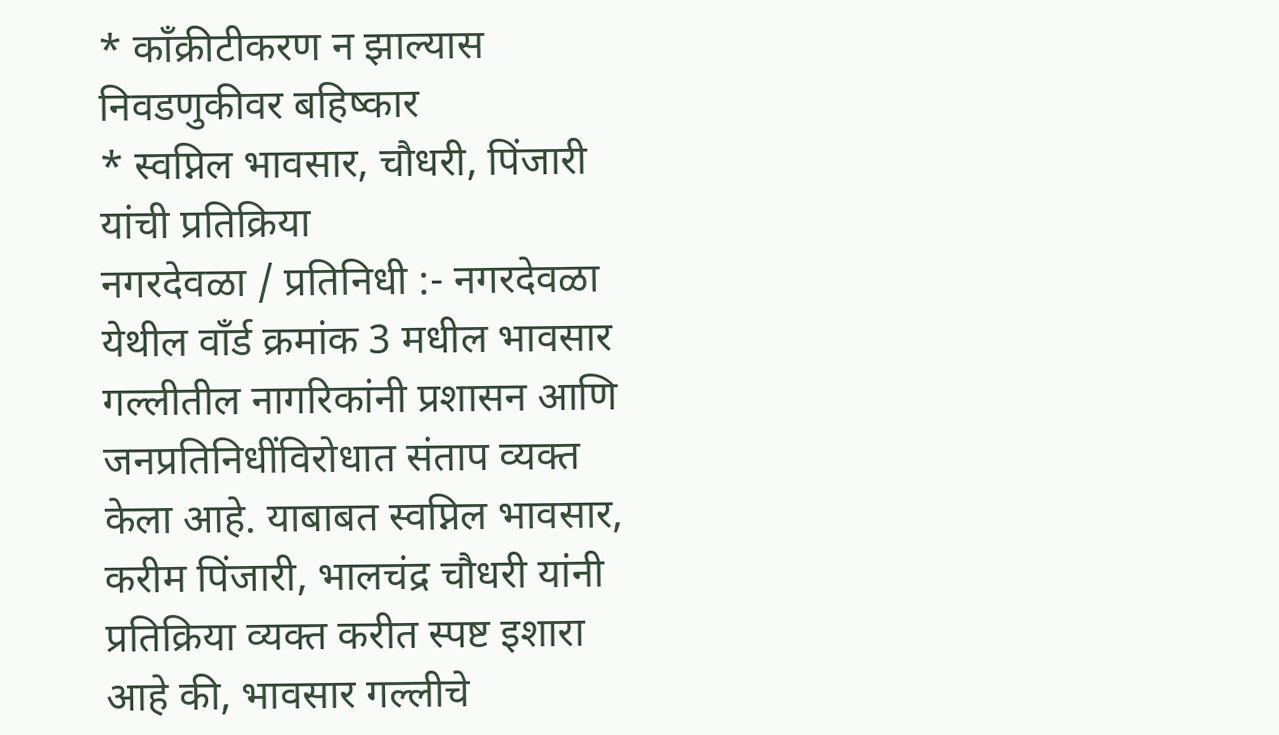* काँक्रीटीकरण न झाल्यास निवडणुकीवर बहिष्कार
* स्वप्निल भावसार, चौधरी, पिंजारी यांची प्रतिक्रिया
नगरदेवळा / प्रतिनिधी :- नगरदेवळा येथील वॉंर्ड क्रमांक 3 मधील भावसार गल्लीतील नागरिकांनी प्रशासन आणि जनप्रतिनिधींविरोधात संताप व्यक्त केला आहे. याबाबत स्वप्निल भावसार, करीम पिंजारी, भालचंद्र चौधरी यांनी प्रतिक्रिया व्यक्त करीत स्पष्ट इशारा आहे की, भावसार गल्लीचे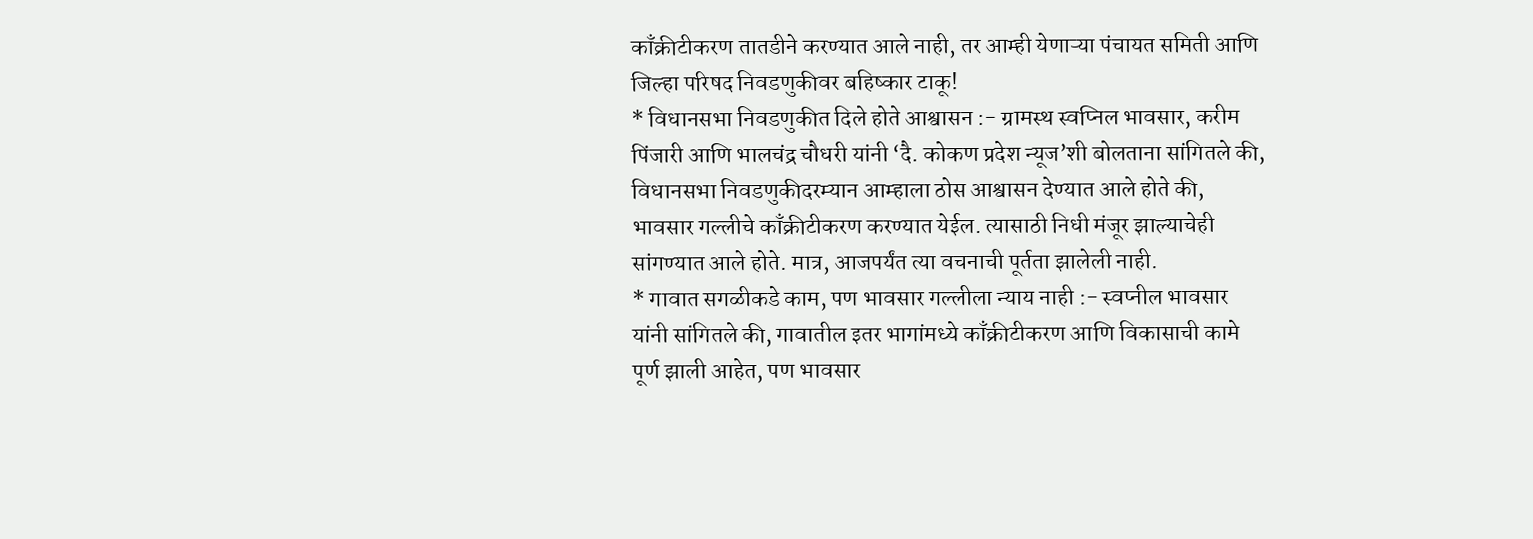काँक्रीटीकरण तातडीने करण्यात आले नाही, तर आम्ही येणाऱ्या पंचायत समिती आणि जिल्हा परिषद निवडणुकीवर बहिष्कार टाकू!
* विधानसभा निवडणुकीत दिले होते आश्वासन :- ग्रामस्थ स्वप्निल भावसार, करीम पिंजारी आणि भालचंद्र चौधरी यांनी ‘दै. कोकण प्रदेश न्यूज’शी बोलताना सांगितले की, विधानसभा निवडणुकीदरम्यान आम्हाला ठोस आश्वासन देण्यात आले होते की, भावसार गल्लीचे काँक्रीटीकरण करण्यात येईल. त्यासाठी निधी मंजूर झाल्याचेही सांगण्यात आले होते. मात्र, आजपर्यंत त्या वचनाची पूर्तता झालेली नाही.
* गावात सगळीकडे काम, पण भावसार गल्लीला न्याय नाही :- स्वप्नील भावसार यांनी सांगितले की, गावातील इतर भागांमध्ये काँक्रीटीकरण आणि विकासाची कामे पूर्ण झाली आहेत, पण भावसार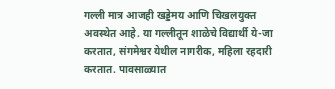गल्ली मात्र आजही खड्डेमय आणि चिखलयुक्त अवस्थेत आहे. या गल्लीतून शाळेचे विद्यार्थी ये-जा करतात, संगमेश्वर येथील नागरीक, महिला रहदारी करतात. पावसाळ्यात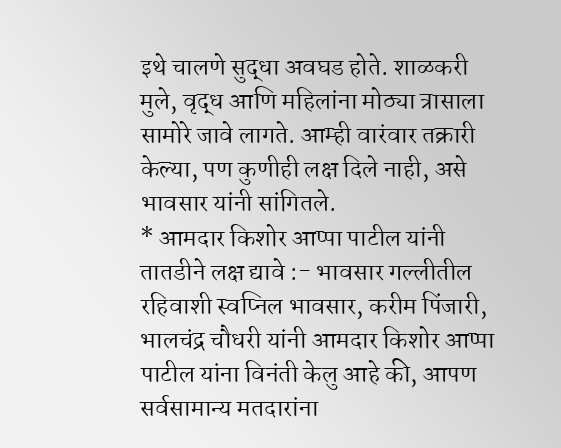इथे चालणे सुद्धा अवघड होते. शाळकरी मुले, वृद्ध आणि महिलांना मोठ्या त्रासाला सामोरे जावे लागते. आम्ही वारंवार तक्रारी केल्या, पण कुणीही लक्ष दिले नाही, असे भावसार यांनी सांगितले.
* आमदार किशोर आप्पा पाटील यांनी तातडीने लक्ष द्यावे :- भावसार गल्लीतील रहिवाशी स्वप्निल भावसार, करीम पिंजारी, भालचंद्र चौधरी यांनी आमदार किशोर आप्पा पाटील यांना विनंती केलु आहे की, आपण सर्वसामान्य मतदारांना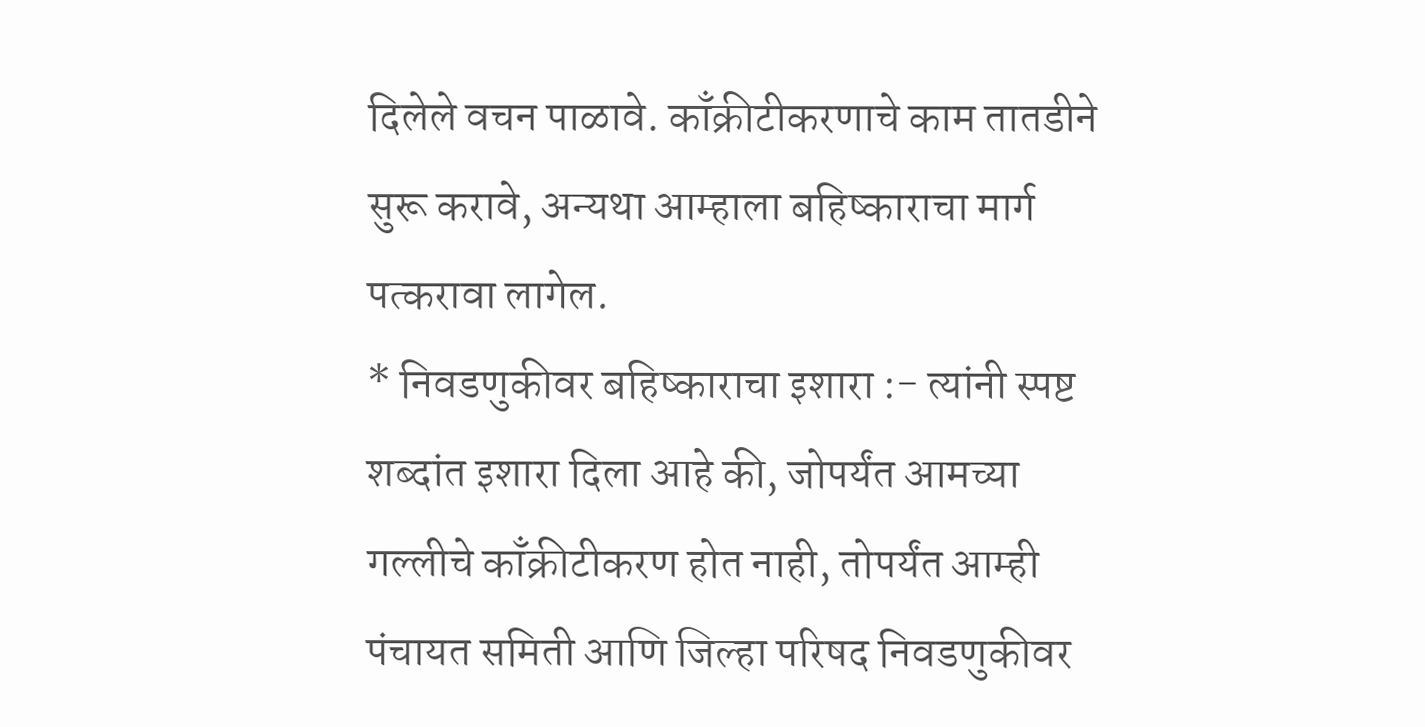दिलेले वचन पाळावे. काँक्रीटीकरणाचे काम तातडीने सुरू करावे, अन्यथा आम्हाला बहिष्काराचा मार्ग पत्करावा लागेल.
* निवडणुकीवर बहिष्काराचा इशारा :- त्यांनी स्पष्ट शब्दांत इशारा दिला आहे की, जोपर्यंत आमच्या गल्लीचे काँक्रीटीकरण होत नाही, तोपर्यंत आम्ही पंचायत समिती आणि जिल्हा परिषद निवडणुकीवर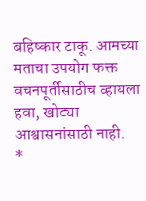बहिष्कार टाकू. आमच्या मताचा उपयोग फक्त वचनपूर्तीसाठीच व्हायला हवा, खोट्या आश्वासनांसाठी नाही.
*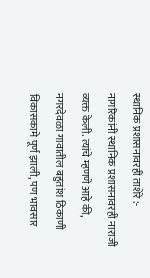स्थानिक प्रशासनावरही ताशेरे :- नागरिकांनी स्थानिक प्रशासनावरही नाराजी व्यक्त केली. त्यांचे म्हणणे आहे की, नगरदेवळा गावातील बहुतांश ठिकाणी विकासकामे पूर्ण झाली, पण भावसार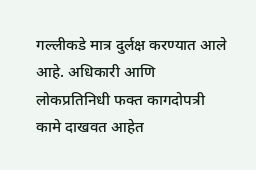गल्लीकडे मात्र दुर्लक्ष करण्यात आले आहे. अधिकारी आणि लोकप्रतिनिधी फक्त कागदोपत्री कामे दाखवत आहेत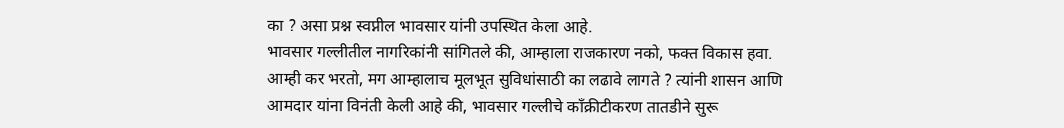का ? असा प्रश्न स्वप्नील भावसार यांनी उपस्थित केला आहे.
भावसार गल्लीतील नागरिकांनी सांगितले की, आम्हाला राजकारण नको, फक्त विकास हवा. आम्ही कर भरतो, मग आम्हालाच मूलभूत सुविधांसाठी का लढावे लागते ? त्यांनी शासन आणि आमदार यांना विनंती केली आहे की, भावसार गल्लीचे काँक्रीटीकरण तातडीने सुरू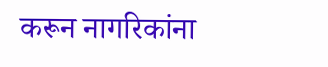करून नागरिकांना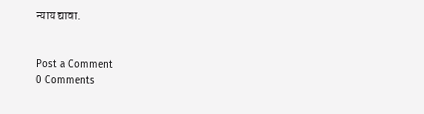न्याय द्यावा.


Post a Comment
0 Comments